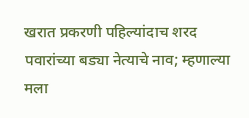खरात प्रकरणी पहिल्यांदाच शरद पवारांच्या बड्या नेत्याचे नाव; म्हणाल्या मला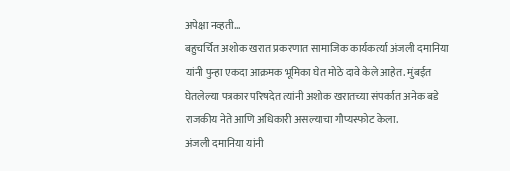अपेक्षा नव्हती…
बहुचर्चित अशोक खरात प्रकरणात सामाजिक कार्यकर्त्या अंजली दमानिया यांनी पुन्हा एकदा आक्रमक भूमिका घेत मोठे दावे केले आहेत. मुंबईत घेतलेल्या पत्रकार परिषदेत त्यांनी अशोक खरातच्या संपर्कात अनेक बडे राजकीय नेते आणि अधिकारी असल्याचा गौप्यस्फोट केला.
अंजली दमानिया यांनी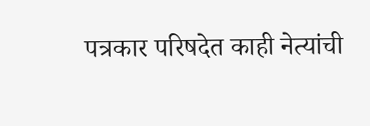पत्रकार परिषदेत काही नेत्यांची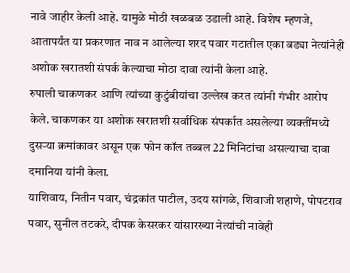नावे जाहीर केली आहे. यामुळे मोठी खळबळ उडाली आहे. विशेष म्हणजे, आतापर्यंत या प्रकरणात नाव न आलेल्या शरद पवार गटातील एका बड्या नेत्यांनेही अशोक खरातशी संपर्क केल्याचा मोठा दावा त्यांनी केला आहे.
रुपाली चाकणकर आणि त्यांच्या कुटुंबीयांचा उल्लेख करत त्यांनी गंभीर आरोप केले. चाकणकर या अशोक खरातशी सर्वाधिक संपर्कात असलेल्या व्यक्तींमध्ये दुसऱ्या क्रमांकावर असून एक फोन कॉल तब्बल 22 मिनिटांचा असल्याचा दावा दमानिया यांनी केला.
याशिवाय, नितीन पवार, चंद्रकांत पाटील, उदय सांगळे, शिवाजी शहाणे, पोपटराव पवार, सुनील तटकरे, दीपक केसरकर यांसारख्या नेत्यांची नावेही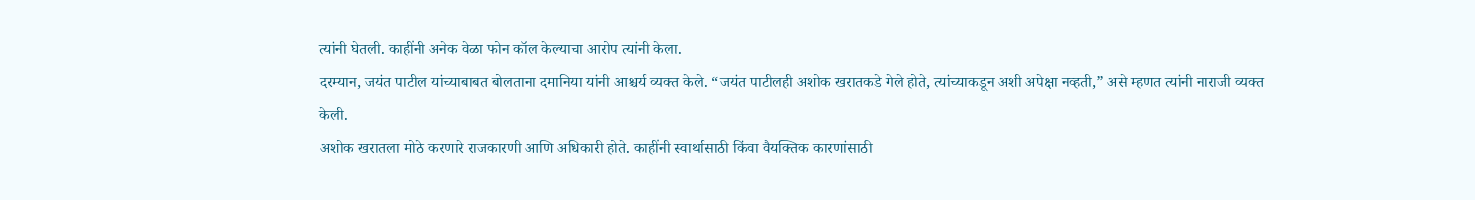त्यांनी घेतली. काहींनी अनेक वेळा फोन कॉल केल्याचा आरोप त्यांनी केला.
दरम्यान, जयंत पाटील यांच्याबाबत बोलताना दमानिया यांनी आश्चर्य व्यक्त केले. “जयंत पाटीलही अशोक खरातकडे गेले होते, त्यांच्याकडून अशी अपेक्षा नव्हती,” असे म्हणत त्यांनी नाराजी व्यक्त केली.
अशोक खरातला मोठे करणारे राजकारणी आणि अधिकारी होते. काहींनी स्वार्थासाठी किंवा वैयक्तिक कारणांसाठी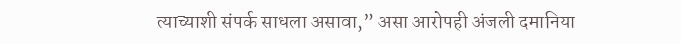त्याच्याशी संपर्क साधला असावा,” असा आरोपही अंजली दमानिया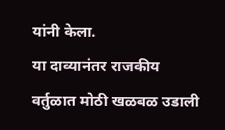यांनी केला.
या दाव्यानंतर राजकीय वर्तुळात मोठी खळबळ उडाली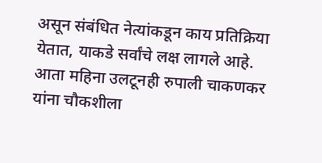असून संबंधित नेत्यांकडून काय प्रतिक्रिया येतात, याकडे सर्वांचे लक्ष लागले आहे.
आता महिना उलटूनही रुपाली चाकणकर यांना चौकशीला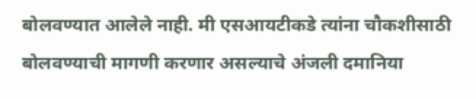बोलवण्यात आलेले नाही. मी एसआयटीकडे त्यांना चौकशीसाठी बोलवण्याची मागणी करणार असल्याचे अंजली दमानिया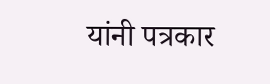यांनी पत्रकार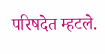परिषदेत म्हटले.